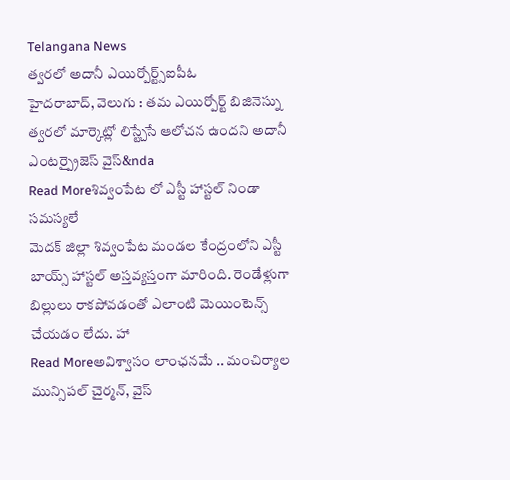Telangana News
త్వరలో అదానీ ఎయిర్పోర్ట్స్ఐపీఓ
హైదరాబాద్, వెలుగు : తమ ఎయిర్పోర్ట్ బిజినెస్ను త్వరలో మార్కెట్లో లిస్ట్చేసే ఆలోచన ఉందని అదానీ ఎంటర్ప్రైజెస్ వైస్&nda
Read Moreశివ్వంపేట లో ఎస్టీ హాస్టల్ నిండా సమస్యలే
మెదక్ జిల్లా శివ్వంపేట మండల కేంద్రంలోని ఎస్టీ బాయ్స్ హాస్టల్ అస్తవ్యస్తంగా మారింది. రెండేళ్లుగా బిల్లులు రాకపోవడంతో ఎలాంటి మెయింటెన్స్ చేయడం లేదు. హా
Read Moreఅవిశ్వాసం లాంఛనమే .. మంచిర్యాల మున్సిపల్ చైర్మన్, వైస్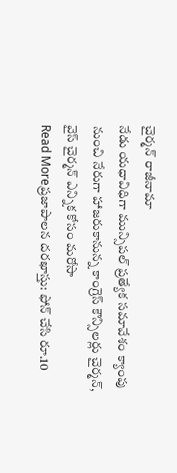చైర్మన్ రాజీనామా
నేడు యధావిధిగా మున్సిపల్ ప్రత్యేక సమావేశం క్యాంపు నుంచి నేరుగా హాజరుకానున్న కాంగ్రెస్ కౌన్సిలర్లు చైర్మన్, వైస్ చైర్మన్ ఎన్నిక కోసం మరోసా
Read Moreప్రజాపాలన దరఖాస్తు: ఫోన్ చేసి రూ.10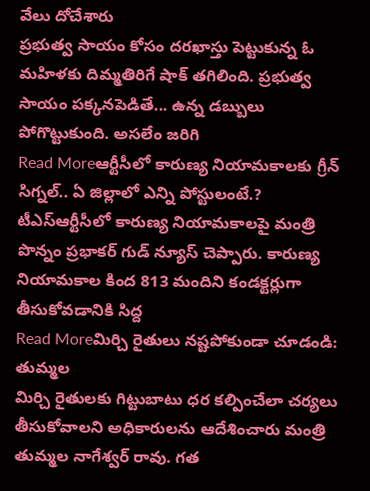వేలు దోచేశారు
ప్రభుత్వ సాయం కోసం దరఖాస్తు పెట్టుకున్న ఓ మహిళకు దిమ్మతిరిగే షాక్ తగిలింది. ప్రభుత్వ సాయం పక్కనపెడితే... ఉన్న డబ్బులు పోగొట్టుకుంది. అసలేం జరిగి
Read Moreఆర్టీసీలో కారుణ్య నియామకాలకు గ్రీన్ సిగ్నల్.. ఏ జిల్లాలో ఎన్ని పోస్టులంటే.?
టీఎస్ఆర్టీసీలో కారుణ్య నియామకాలపై మంత్రి పొన్నం ప్రభాకర్ గుడ్ న్యూస్ చెప్పారు. కారుణ్య నియామకాల కింద 813 మందిని కండక్టర్లుగా తీసుకోవడానికి సిద్ద
Read Moreమిర్చి రైతులు నష్టపోకుండా చూడండి: తుమ్మల
మిర్చి రైతులకు గిట్టుబాటు ధర కల్పించేలా చర్యలు తీసుకోవాలని అధికారులను ఆదేశించారు మంత్రి తుమ్మల నాగేశ్వర్ రావు. గత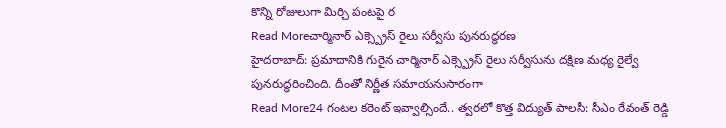కొన్ని రోజులుగా మిర్చి పంటపై ర
Read Moreచార్మినార్ ఎక్స్ప్రెస్ రైలు సర్వీసు పునరుద్ధరణ
హైదరాబాద్: ప్రమాదానికి గురైన చార్మినార్ ఎక్స్ప్రెస్ రైలు సర్వీసును దక్షిణ మధ్య రైల్వే పునరుద్ధరించింది. దీంతో నిర్ణీత సమాయనుసారంగా
Read More24 గంటల కరెంట్ ఇవ్వాల్సిందే.. త్వరలో కొత్త విద్యుత్ పాలసీ: సీఎం రేవంత్ రెడ్డి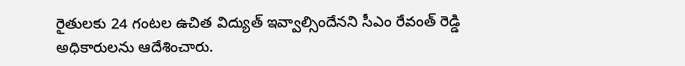రైతులకు 24 గంటల ఉచిత విద్యుత్ ఇవ్వాల్సిందేనని సీఎం రేవంత్ రెడ్డి అధికారులను ఆదేశించారు.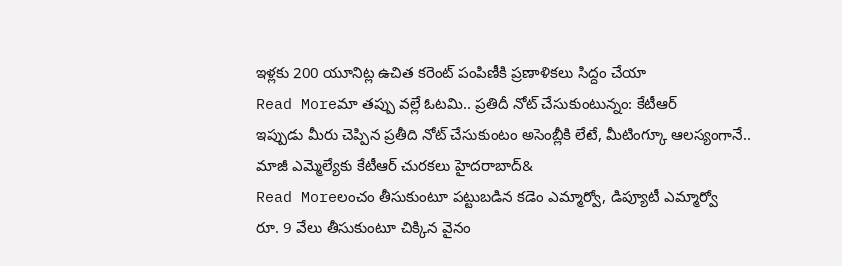ఇళ్లకు 200 యూనిట్ల ఉచిత కరెంట్ పంపిణీకి ప్రణాళికలు సిద్దం చేయా
Read Moreమా తప్పు వల్లే ఓటమి.. ప్రతిదీ నోట్ చేసుకుంటున్నం: కేటీఆర్
ఇప్పుడు మీరు చెప్పిన ప్రతీది నోట్ చేసుకుంటం అసెంబ్లీకి లేటే, మీటింగ్కూ ఆలస్యంగానే.. మాజీ ఎమ్మెల్యేకు కేటీఆర్ చురకలు హైదరాబాద్&
Read Moreలంచం తీసుకుంటూ పట్టుబడిన కడెం ఎమ్మార్వో, డిప్యూటీ ఎమ్మార్వో
రూ. 9 వేలు తీసుకుంటూ చిక్కిన వైనం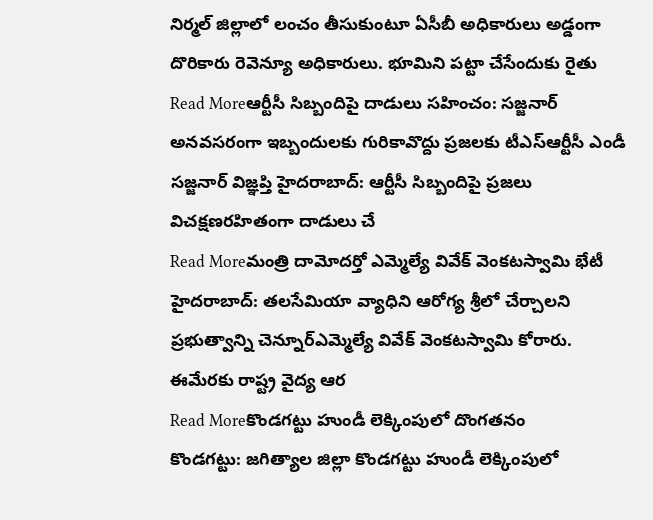నిర్మల్ జిల్లాలో లంచం తీసుకుంటూ ఏసీబీ అధికారులు అడ్డంగా దొరికారు రెవెన్యూ అధికారులు. భూమిని పట్టా చేసేందుకు రైతు
Read Moreఆర్టీసీ సిబ్బందిపై దాడులు సహించం: సజ్జనార్
అనవసరంగా ఇబ్బందులకు గురికావొద్దు ప్రజలకు టీఎస్ఆర్టీసీ ఎండీ సజ్జనార్ విజ్ఞప్తి హైదరాబాద్: ఆర్టీసీ సిబ్బందిపై ప్రజలు విచక్షణరహితంగా దాడులు చే
Read Moreమంత్రి దామోదర్తో ఎమ్మెల్యే వివేక్ వెంకటస్వామి భేటీ
హైదరాబాద్: తలసేమియా వ్యాధిని ఆరోగ్య శ్రీలో చేర్చాలని ప్రభుత్వాన్ని చెన్నూర్ఎమ్మెల్యే వివేక్ వెంకటస్వామి కోరారు. ఈమేరకు రాష్ట్ర వైద్య ఆర
Read Moreకొండగట్టు హుండీ లెక్కింపులో దొంగతనం
కొండగట్టు: జగిత్యాల జిల్లా కొండగట్టు హుండీ లెక్కింపులో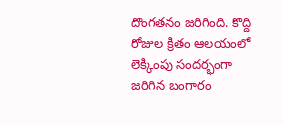దొంగతనం జరిగింది. కొద్ది రోజుల క్రితం ఆలయంలో లెక్కింపు సందర్భంగా జరిగిన బంగారం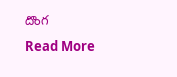దొంగ
Read More